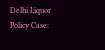Delhi Liquor Policy Case: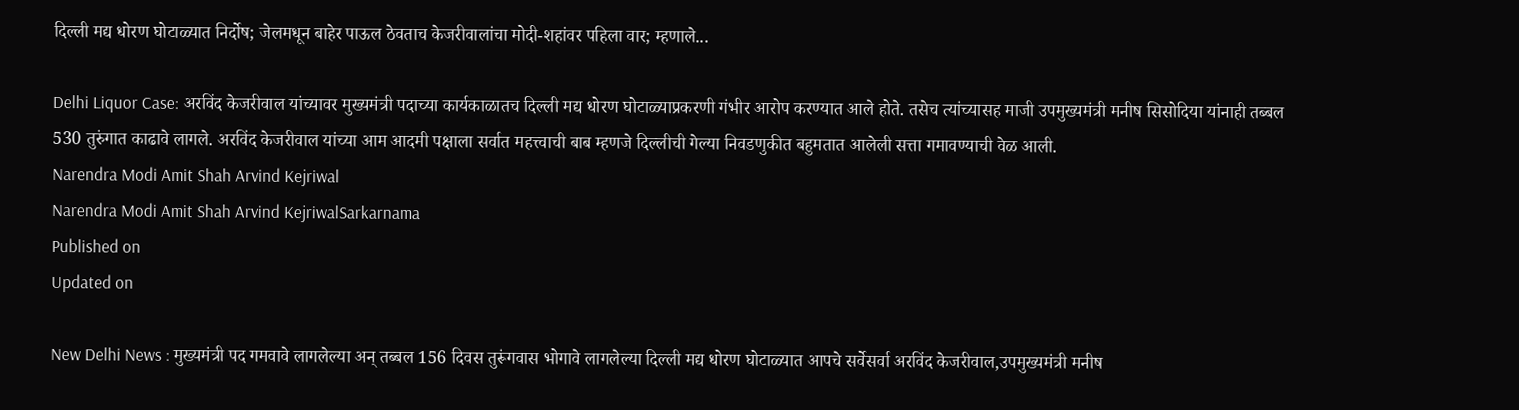दिल्ली मद्य धोरण घोटाळ्यात निर्दोष; जेलमधून बाहेर पाऊल ठेवताच केजरीवालांचा मोदी-शहांवर पहिला वार; म्हणाले...

Delhi Liquor Case: अरविंद केजरीवाल यांच्यावर मुख्यमंत्री पदाच्या कार्यकाळातच दिल्ली मद्य धोरण घोटाळ्याप्रकरणी गंभीर आरोप करण्यात आले होते. तसेच त्यांच्यासह माजी उपमुख्यमंत्री मनीष सिसोदिया यांनाही तब्बल 530 तुरुंगात काढावे लागले. अरविंद केजरीवाल यांच्या आम आदमी पक्षाला सर्वात महत्त्वाची बाब म्हणजे दिल्लीची गेल्या निवडणुकीत बहुमतात आलेली सत्ता गमावण्याची वेळ आली.
Narendra Modi Amit Shah Arvind Kejriwal
Narendra Modi Amit Shah Arvind KejriwalSarkarnama
Published on
Updated on

New Delhi News : मुख्यमंत्री पद गमवावे लागलेल्या अन् तब्बल 156 दिवस तुरूंगवास भोगावे लागलेल्या दिल्ली मद्य धोरण घोटाळ्यात आपचे सर्वेसर्वा अरविंद केजरीवाल,उपमुख्यमंत्री मनीष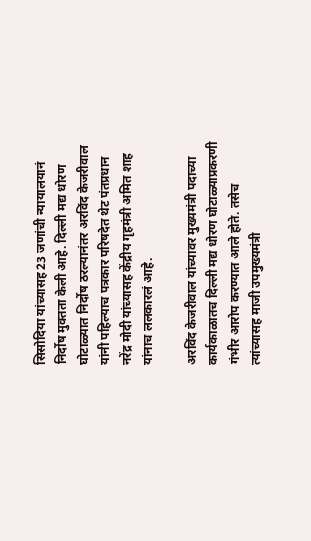सिसोदिया यांच्यासह 23 जणांची न्यायालयानं निर्दोष मुक्तता केली आहे. दिल्ली मद्य धोरण घोटाळ्यात निर्दोष ठरल्यानंतर अरविंद केजरीवाल यांनी पहिल्याच पत्रकार परिषदेत थेट पंतप्रधान नरेंद्र मोदी यांच्यासह केंद्रीय गृहमंत्री अमित शाह यांनाच ललकारलं आहे.

अरविंद केजरीवाल यांच्यावर मुख्यमंत्री पदाच्या कार्यकाळातच दिल्ली मद्य धोरण घोटाळ्याप्रकरणी गंभीर आरोप करण्यात आले होते. तसेच त्यांच्यासह माजी उपमुख्यमंत्री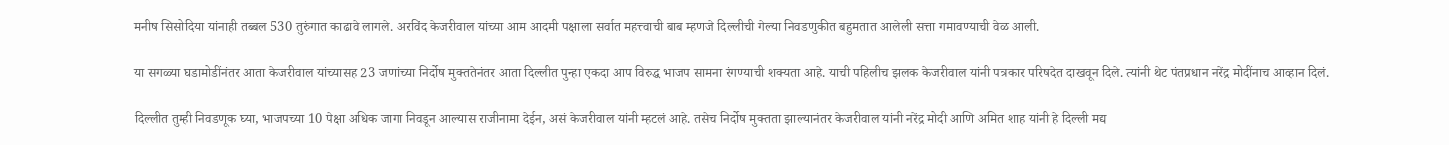मनीष सिसोदिया यांनाही तब्बल 530 तुरुंगात काढावे लागले. अरविंद केजरीवाल यांच्या आम आदमी पक्षाला सर्वात महत्त्वाची बाब म्हणजे दिल्लीची गेल्या निवडणुकीत बहुमतात आलेली सत्ता गमावण्याची वेळ आली.

या सगळ्या घडामोडींनंतर आता केजरीवाल यांच्यासह 23 जणांच्या निर्दोष मुक्ततेनंतर आता दिल्लीत पुन्हा एकदा आप विरुद्ध भाजप सामना रंगण्याची शक्यता आहे. याची पहिलीच झलक केजरीवाल यांनी पत्रकार परिषदेत दाखवून दिले. त्यांनी थेट पंतप्रधान नरेंद्र मोदींनाच आव्हान दिलं.

दिल्लीत तुम्ही निवडणूक घ्या, भाजपच्या 10 पेक्षा अधिक जागा निवडून आल्यास राजीनामा देईन, असं केजरीवाल यांनी म्हटलं आहे. तसेच निर्दोष मुक्तता झाल्यानंतर केजरीवाल यांनी नरेंद्र मोदी आणि अमित शाह यांनी हे दिल्ली मद्य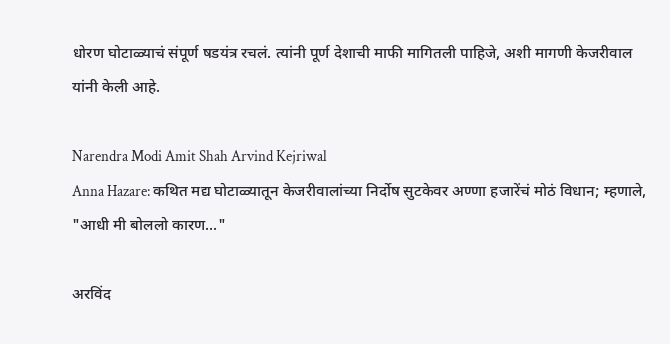धोरण घोटाळ्याचं संपूर्ण षडयंत्र रचलं. त्यांनी पूर्ण देशाची माफी मागितली पाहिजे, अशी मागणी केजरीवाल यांनी केली आहे.

Narendra Modi Amit Shah Arvind Kejriwal
Anna Hazare: कथित मद्य घोटाळ्यातून केजरीवालांच्या निर्दोष सुटकेवर अण्णा हजारेंचं मोठं विधान; म्हणाले, "आधी मी बोललो कारण..."

अरविंद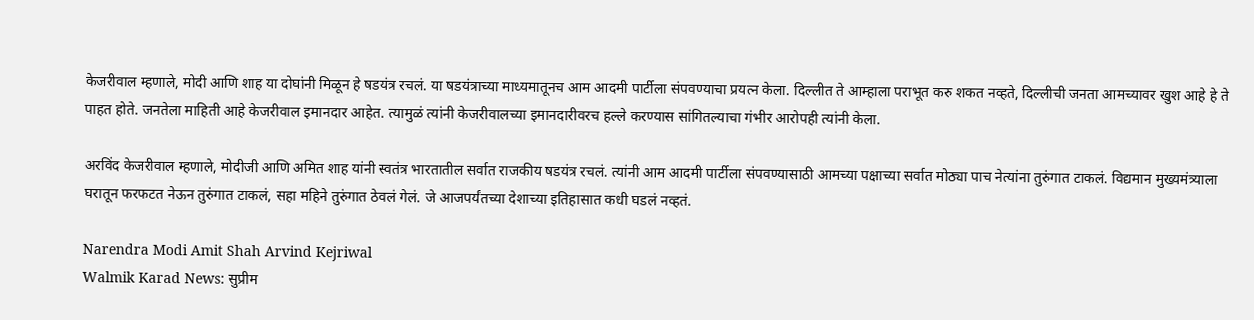केजरीवाल म्हणाले, मोदी आणि शाह या दोघांनी मिळून हे षडयंत्र रचलं. या षडयंत्राच्या माध्यमातूनच आम आदमी पार्टीला संपवण्याचा प्रयत्न केला. दिल्लीत ते आम्हाला पराभूत करु शकत नव्हते, दिल्लीची जनता आमच्यावर खुश आहे हे ते पाहत होते. जनतेला माहिती आहे केजरीवाल इमानदार आहेत. त्यामुळं त्यांनी केजरीवालच्या इमानदारीवरच हल्ले करण्यास सांगितल्याचा गंभीर आरोपही त्यांनी केला.

अरविंद केजरीवाल म्हणाले, मोदीजी आणि अमित शाह यांनी स्वतंत्र भारतातील सर्वात राजकीय षडयंत्र रचलं. त्यांनी आम आदमी पार्टीला संपवण्यासाठी आमच्या पक्षाच्या सर्वात मोठ्या पाच नेत्यांना तुरुंगात टाकलं. विद्यमान मुख्यमंत्र्याला घरातून फरफटत नेऊन तुरुंगात टाकलं, सहा महिने तुरुंगात ठेवलं गेलं. जे आजपर्यंतच्या देशाच्या इतिहासात कधी घडलं नव्हतं.

Narendra Modi Amit Shah Arvind Kejriwal
Walmik Karad News: सुप्रीम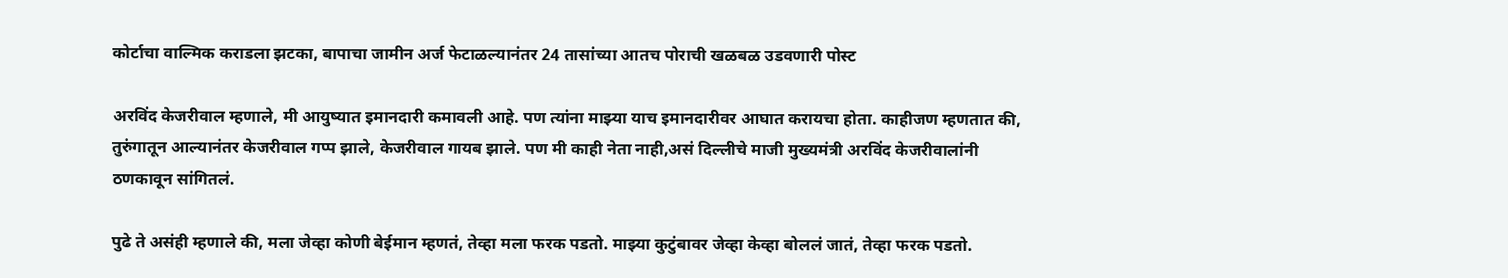कोर्टाचा वाल्मिक कराडला झटका, बापाचा जामीन अर्ज फेटाळल्यानंतर 24 तासांच्या आतच पोराची खळबळ उडवणारी पोस्ट

अरविंद केजरीवाल म्हणाले, मी आयुष्यात इमानदारी कमावली आहे. पण त्यांना माझ्या याच इमानदारीवर आघात करायचा होता. काहीजण म्हणतात की, तुरुंगातून आल्यानंतर केजरीवाल गप्प झाले, केजरीवाल गायब झाले. पण मी काही नेता नाही,असं दिल्लीचे माजी मुख्यमंत्री अरविंद केजरीवालांनी ठणकावून सांगितलं.

पुढे ते असंही म्हणाले की, मला जेव्हा कोणी बेईमान म्हणतं, तेव्हा मला फरक पडतो. माझ्या कुटुंबावर जेव्हा केव्हा बोललं जातं, तेव्हा फरक पडतो.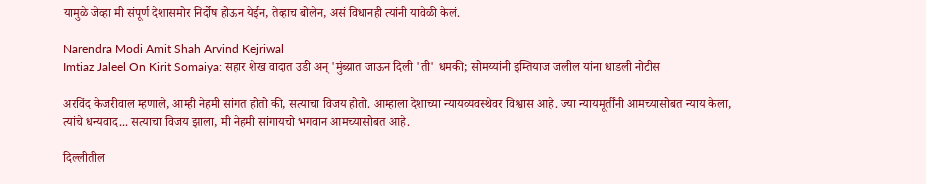यामुळे जेव्हा मी संपूर्ण देशासमोर निर्दोष होऊन येईन, तेव्हाच बोलेन, असं विधानही त्यांनी यावेळी केलं.

Narendra Modi Amit Shah Arvind Kejriwal
Imtiaz Jaleel On Kirit Somaiya: सहार शेख वादात उडी अन् 'मुंब्य्रात जाऊन दिली 'ती' धमकी; सोमय्यांनी इम्तियाज जलील यांना धाडली नोटीस

अरविंद केजरीवाल म्हणाले, आम्ही नेहमी सांगत होतो की, सत्याचा विजय होतो. आम्हाला देशाच्या न्यायव्यवस्थेवर विश्वास आहे. ज्या न्यायमूर्तींनी आमच्यासोबत न्याय केला, त्यांचे धन्यवाद... सत्याचा विजय झाला, मी नेहमी सांगायचो भगवान आमच्यासोबत आहे.

दिल्लीतील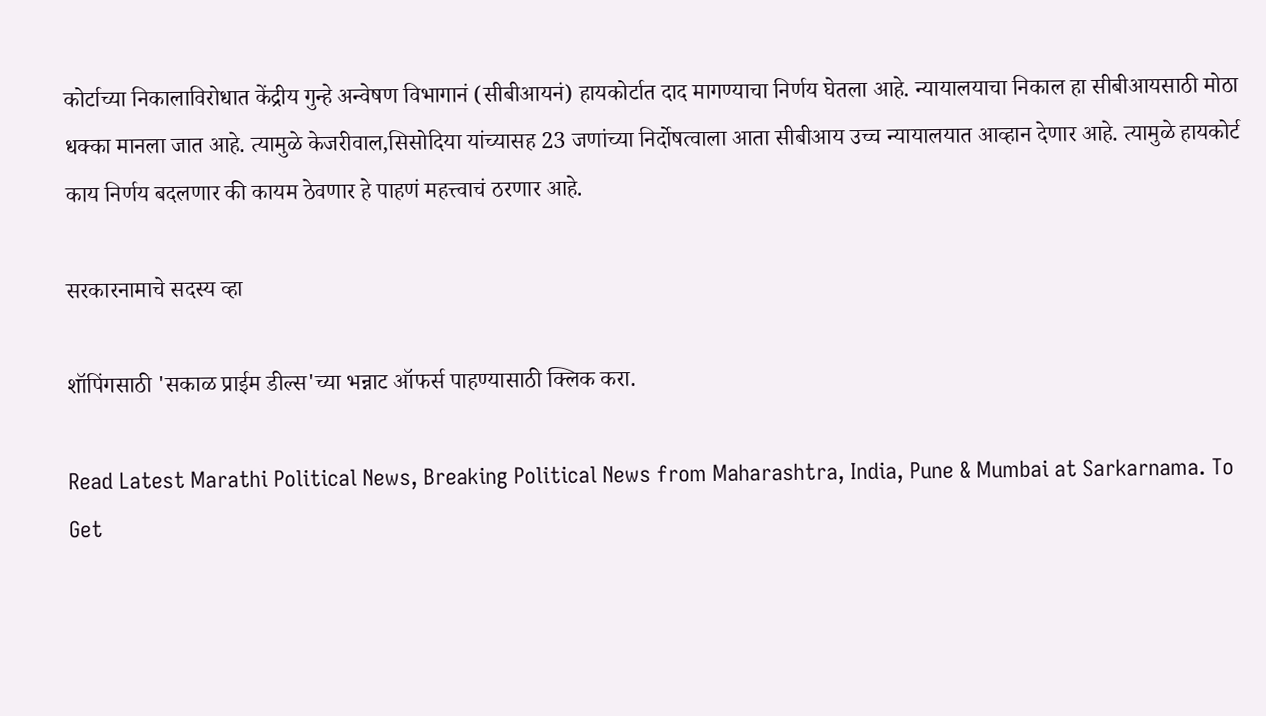कोर्टाच्या निकालाविरोधात केंद्रीय गुन्हे अन्वेषण विभागानं (सीबीआयनं) हायकोर्टात दाद मागण्याचा निर्णय घेतला आहे. न्यायालयाचा निकाल हा सीबीआयसाठी मोठा धक्का मानला जात आहे. त्यामुळे केजरीवाल,सिसोदिया यांच्यासह 23 जणांच्या निर्दोषत्वाला आता सीबीआय उच्च न्यायालयात आव्हान देणार आहे. त्यामुळे हायकोर्ट काय निर्णय बदलणार की कायम ठेवणार हे पाहणं महत्त्वाचं ठरणार आहे.

सरकारनामाचे सदस्य व्हा

शॉपिंगसाठी 'सकाळ प्राईम डील्स'च्या भन्नाट ऑफर्स पाहण्यासाठी क्लिक करा.

Read Latest Marathi Political News, Breaking Political News from Maharashtra, India, Pune & Mumbai at Sarkarnama. To Get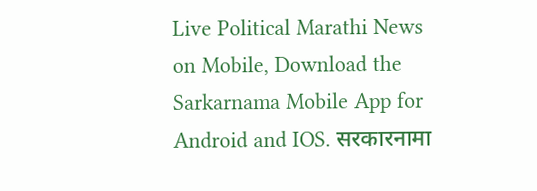Live Political Marathi News on Mobile, Download the Sarkarnama Mobile App for Android and IOS. सरकारनामा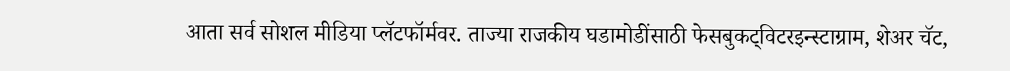आता सर्व सोशल मीडिया प्लॅटफॉर्मवर. ताज्या राजकीय घडामोडींसाठी फेसबुकट्विटरइन्स्टाग्राम, शेअर चॅट,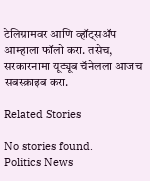टेलिग्रामवर आणि व्हॉट्सॲप आम्हाला फॉलो करा. तसेच, सरकारनामा यूट्यूब चॅनेलला आजच सबस्क्राइब करा.

Related Stories

No stories found.
Politics News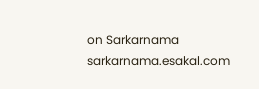on Sarkarnama
sarkarnama.esakal.com